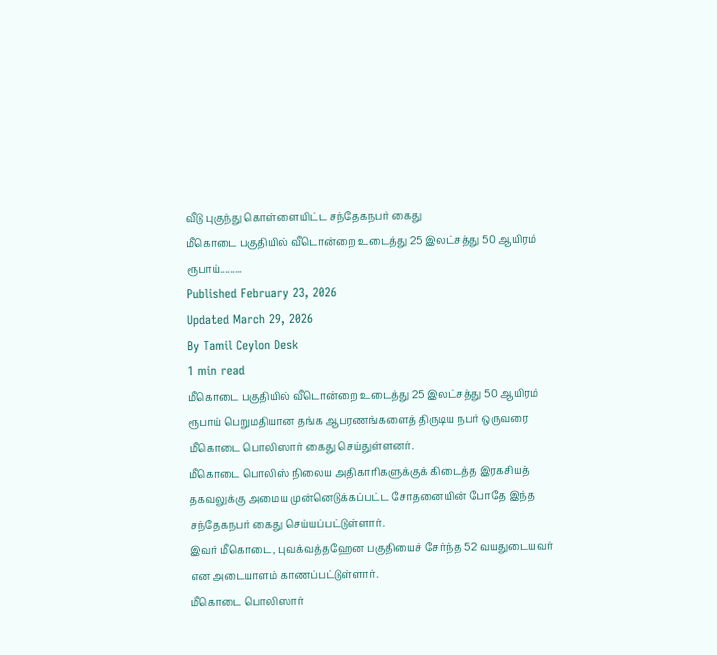வீடு புகுந்து கொள்ளையிட்ட சந்தேகநபர் கைது
மீகொடை பகுதியில் வீடொன்றை உடைத்து 25 இலட்சத்து 50 ஆயிரம் ரூபாய்.........
Published February 23, 2026
Updated March 29, 2026
By Tamil Ceylon Desk
1 min read
மீகொடை பகுதியில் வீடொன்றை உடைத்து 25 இலட்சத்து 50 ஆயிரம் ரூபாய் பெறுமதியான தங்க ஆபரணங்களைத் திருடிய நபர் ஒருவரை மீகொடை பொலிஸார் கைது செய்துள்ளனர்.
மீகொடை பொலிஸ் நிலைய அதிகாரிகளுக்குக் கிடைத்த இரகசியத் தகவலுக்கு அமைய முன்னெடுக்கப்பட்ட சோதனையின் போதே இந்த சந்தேகநபர் கைது செய்யப்பட்டுள்ளார்.
இவர் மீகொடை, புவக்வத்தஹேன பகுதியைச் சேர்ந்த 52 வயதுடையவர் என அடையாளம் காணப்பட்டுள்ளார்.
மீகொடை பொலிஸார்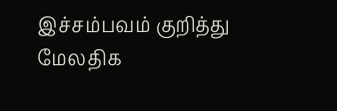இச்சம்பவம் குறித்து மேலதிக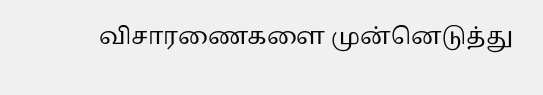விசாரணைகளை முன்னெடுத்து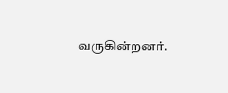வருகின்றனர்.